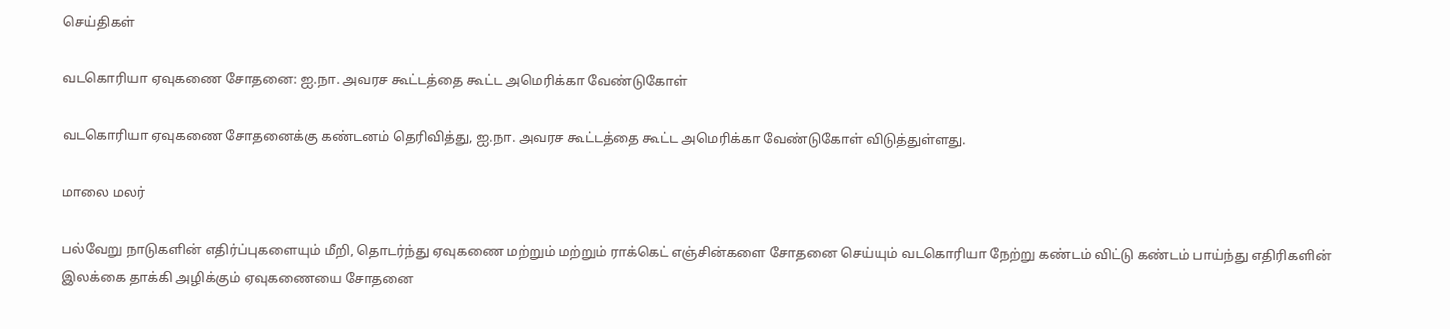செய்திகள்

வடகொரியா ஏவுகணை சோதனை: ஐ.நா. அவரச கூட்டத்தை கூட்ட அமெரிக்கா வேண்டுகோள்

வடகொரியா ஏவுகணை சோதனைக்கு கண்டனம் தெரிவித்து, ஐ.நா. அவரச கூட்டத்தை கூட்ட அமெரிக்கா வேண்டுகோள் விடுத்துள்ளது.

மாலை மலர்

பல்வேறு நாடுகளின் எதிர்ப்புகளையும் மீறி, தொடர்ந்து ஏவுகணை மற்றும் மற்றும் ராக்கெட் எஞ்சின்களை சோதனை செய்யும் வடகொரியா நேற்று கண்டம் விட்டு கண்டம் பாய்ந்து எதிரிகளின் இலக்கை தாக்கி அழிக்கும் ஏவுகணையை சோதனை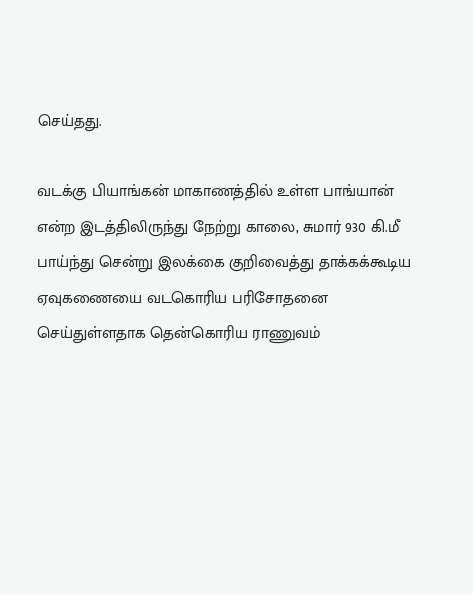செய்தது.

வடக்கு பியாங்கன் மாகாணத்தில் உள்ள பாங்யான் என்ற இடத்திலிருந்து நேற்று காலை, சுமார் 930 கி.மீ பாய்ந்து சென்று இலக்கை குறிவைத்து தாக்கக்கூடிய ஏவுகணையை வடகொரிய பரிசோதனை செய்துள்ளதாக தென்கொரிய ராணுவம்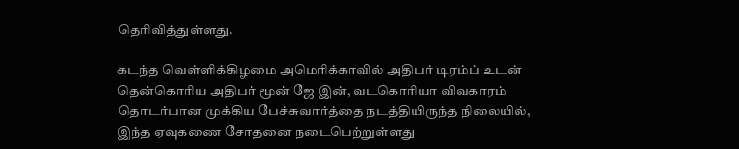தெரிவித்துள்ளது.

கடந்த வெள்ளிக்கிழமை அமெரிக்காவில் அதிபர் டிரம்ப் உடன் தென்கொரிய அதிபர் மூன் ஜே இன், வடகொரியா விவகாரம் தொடர்பான முக்கிய பேச்சுவார்த்தை நடத்தியிருந்த நிலையில், இந்த ஏவுகணை சோதனை நடைபெற்றுள்ளது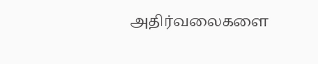அதிர்வலைகளை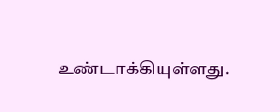உண்டாக்கியுள்ளது.